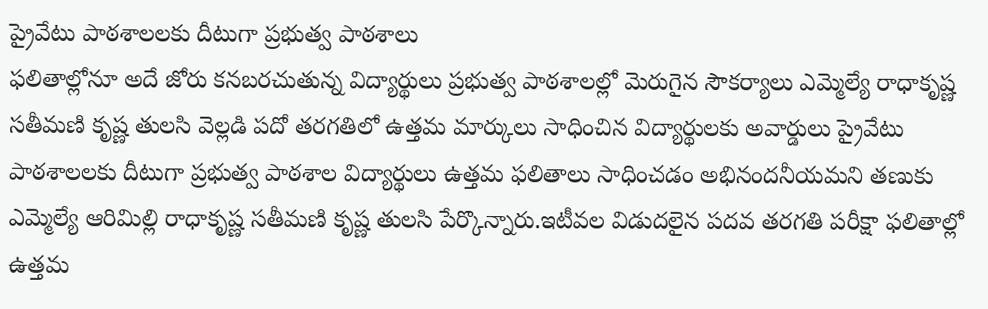ప్రైవేటు పాఠశాలలకు దీటుగా ప్రభుత్వ పాఠశాలు
ఫలితాల్లోనూ అదే జోరు కనబరచుతున్న విద్యార్థులు ప్రభుత్వ పాఠశాలల్లో మెరుగైన సౌకర్యాలు ఎమ్మెల్యే రాధాకృష్ణ సతీమణి కృష్ణ తులసి వెల్లడి పదో తరగతిలో ఉత్తమ మార్కులు సాధించిన విద్యార్థులకు అవార్డులు ప్రైవేటు పాఠశాలలకు దీటుగా ప్రభుత్వ పాఠశాల విద్యార్థులు ఉత్తమ ఫలితాలు సాధించడం అభినందనీయమని తణుకు ఎమ్మెల్యే ఆరిమిల్లి రాధాకృష్ణ సతీమణి కృష్ణ తులసి పేర్కొన్నారు.ఇటీవల విడుదలైన పదవ తరగతి పరీక్షా ఫలితాల్లో ఉత్తమ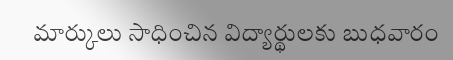మార్కులు సాధించిన విద్యార్థులకు బుధవారం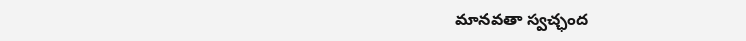మానవతా స్వచ్ఛంద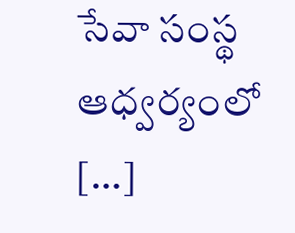సేవా సంస్థ ఆధ్వర్యంలో […]